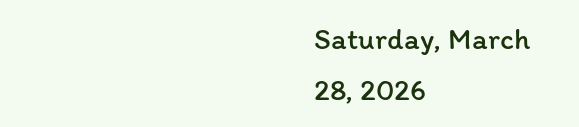Saturday, March 28, 2026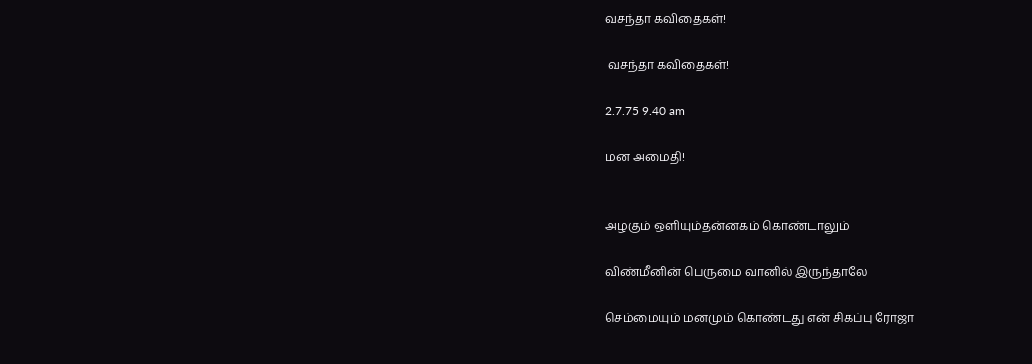வசந்தா கவிதைகள்!

 வசந்தா கவிதைகள்!

2.7.75 9.40 am

மன அமைதி!


அழகும் ஒளியும்தன்னகம் கொண்டாலும்

விண்மீனின் பெருமை வானில் இருந்தாலே

செம்மையும் மனமும் கொண்டது என் சிகப்பு ரோஜா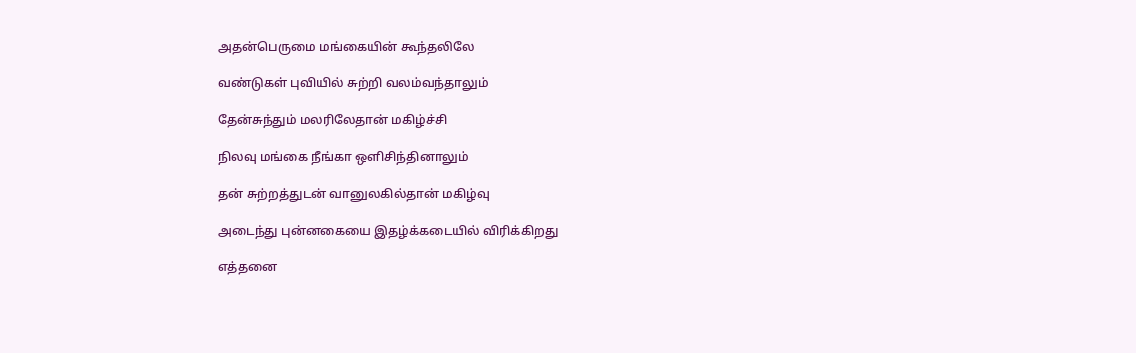அதன்பெருமை மங்கையின் கூந்தலிலே

வண்டுகள் புவியில் சுற்றி வலம்வந்தாலும்

தேன்சுந்தும் மலரிலேதான் மகிழ்ச்சி

நிலவு மங்கை நீங்கா ஒளிசிந்தினாலும்

தன் சுற்றத்துடன் வானுலகில்தான் மகிழ்வு

அடைந்து புன்னகையை இதழ்க்கடையில் விரிக்கிறது

எத்தனை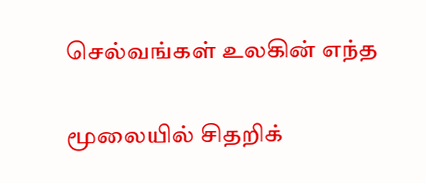செல்வங்கள் உலகின் எந்த

மூலையில் சிதறிக்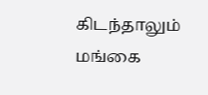கிடந்தாலும் மங்கை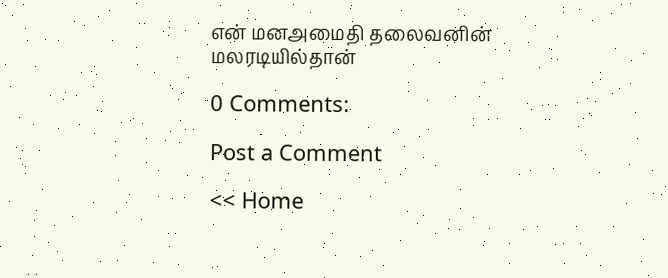என் மனஅமைதி தலைவனின் மலரடியில்தான்

0 Comments:

Post a Comment

<< Home